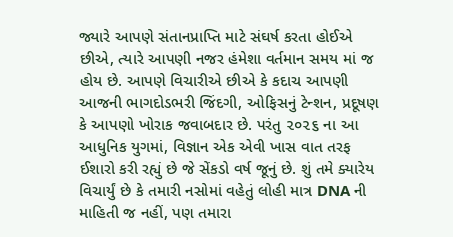જ્યારે આપણે સંતાનપ્રાપ્તિ માટે સંઘર્ષ કરતા હોઈએ છીએ, ત્યારે આપણી નજર હંમેશા વર્તમાન સમય માં જ હોય છે. આપણે વિચારીએ છીએ કે કદાચ આપણી આજની ભાગદોડભરી જિંદગી, ઓફિસનું ટેન્શન, પ્રદૂષણ કે આપણો ખોરાક જવાબદાર છે. પરંતુ ૨૦૨૬ ના આ આધુનિક યુગમાં, વિજ્ઞાન એક એવી ખાસ વાત તરફ ઈશારો કરી રહ્યું છે જે સેંકડો વર્ષ જૂનું છે. શું તમે ક્યારેય વિચાર્યું છે કે તમારી નસોમાં વહેતું લોહી માત્ર DNA ની માહિતી જ નહીં, પણ તમારા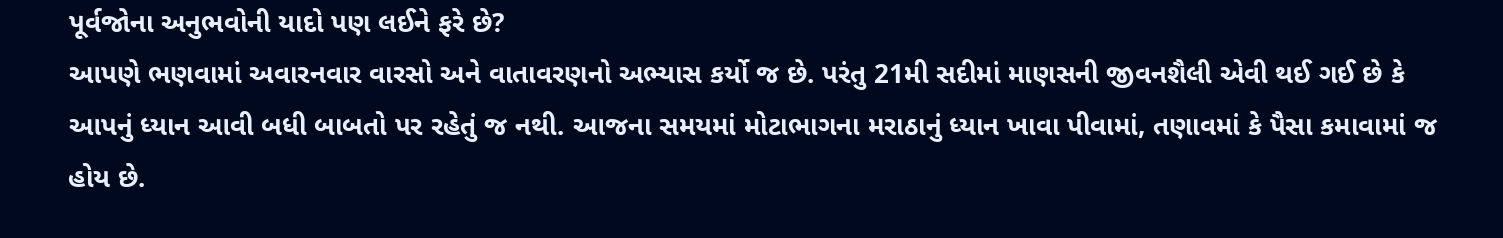પૂર્વજોના અનુભવોની યાદો પણ લઈને ફરે છે?
આપણે ભણવામાં અવારનવાર વારસો અને વાતાવરણનો અભ્યાસ કર્યો જ છે. પરંતુ 21મી સદીમાં માણસની જીવનશૈલી એવી થઈ ગઈ છે કે આપનું ધ્યાન આવી બધી બાબતો પર રહેતું જ નથી. આજના સમયમાં મોટાભાગના મરાઠાનું ધ્યાન ખાવા પીવામાં, તણાવમાં કે પૈસા કમાવામાં જ હોય છે.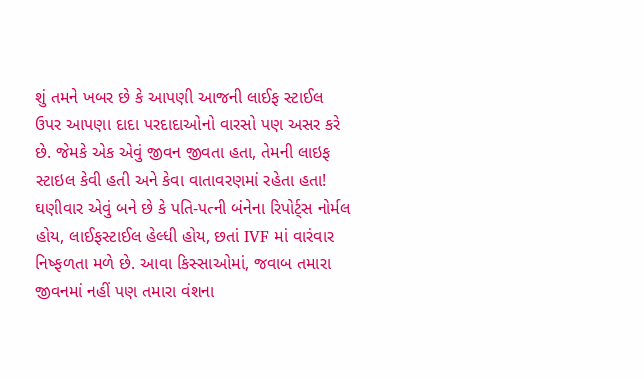શું તમને ખબર છે કે આપણી આજની લાઈફ સ્ટાઈલ ઉપર આપણા દાદા પરદાદાઓનો વારસો પણ અસર કરે છે. જેમકે એક એવું જીવન જીવતા હતા, તેમની લાઇફ સ્ટાઇલ કેવી હતી અને કેવા વાતાવરણમાં રહેતા હતા! ઘણીવાર એવું બને છે કે પતિ-પત્ની બંનેના રિપોર્ટ્સ નોર્મલ હોય, લાઈફસ્ટાઈલ હેલ્ધી હોય, છતાં IVF માં વારંવાર નિષ્ફળતા મળે છે. આવા કિસ્સાઓમાં, જવાબ તમારા જીવનમાં નહીં પણ તમારા વંશના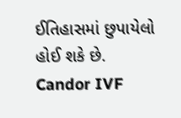ઈતિહાસમાં છુપાયેલો હોઈ શકે છે. Candor IVF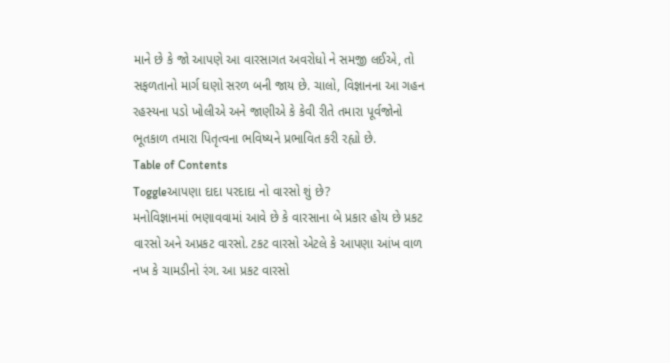માને છે કે જો આપણે આ વારસાગત અવરોધો ને સમજી લઈએ, તો સફળતાનો માર્ગ ઘણો સરળ બની જાય છે. ચાલો, વિજ્ઞાનના આ ગહન રહસ્યના પડો ખોલીએ અને જાણીએ કે કેવી રીતે તમારા પૂર્વજોનો ભૂતકાળ તમારા પિતૃત્વના ભવિષ્યને પ્રભાવિત કરી રહ્યો છે.
Table of Contents
Toggleઆપણા દાદા પરદાદા નો વારસો શું છે?
મનોવિજ્ઞાનમાં ભણાવવામાં આવે છે કે વારસાના બે પ્રકાર હોય છે પ્રકટ વારસો અને અપ્રકટ વારસો. ટકટ વારસો એટલે કે આપણા આંખ વાળ નખ કે ચામડીનો રંગ. આ પ્રકટ વારસો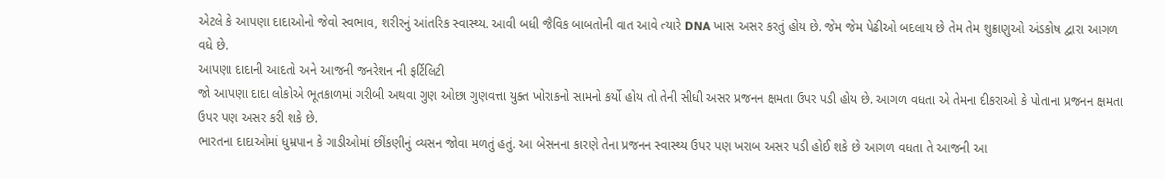એટલે કે આપણા દાદાઓનો જેવો સ્વભાવ, શરીરનું આંતરિક સ્વાસ્થ્ય. આવી બધી જૈવિક બાબતોની વાત આવે ત્યારે DNA ખાસ અસર કરતું હોય છે. જેમ જેમ પેઢીઓ બદલાય છે તેમ તેમ શુક્રાણુઓ અંડકોષ દ્વારા આગળ વધે છે.
આપણા દાદાની આદતો અને આજની જનરેશન ની ફર્ટિલિટી
જો આપણા દાદા લોકોએ ભૂતકાળમાં ગરીબી અથવા ગુણ ઓછા ગુણવત્તા યુક્ત ખોરાકનો સામનો કર્યો હોય તો તેની સીધી અસર પ્રજનન ક્ષમતા ઉપર પડી હોય છે. આગળ વધતા એ તેમના દીકરાઓ કે પોતાના પ્રજનન ક્ષમતા ઉપર પણ અસર કરી શકે છે.
ભારતના દાદાઓમાં ધુમ્રપાન કે ગાડીઓમાં છીંકણીનું વ્યસન જોવા મળતું હતું. આ બેસનના કારણે તેના પ્રજનન સ્વાસ્થ્ય ઉપર પણ ખરાબ અસર પડી હોઈ શકે છે આગળ વધતા તે આજની આ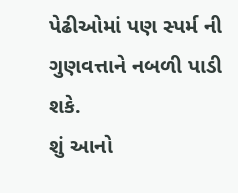પેઢીઓમાં પણ સ્પર્મ ની ગુણવત્તાને નબળી પાડી શકે.
શું આનો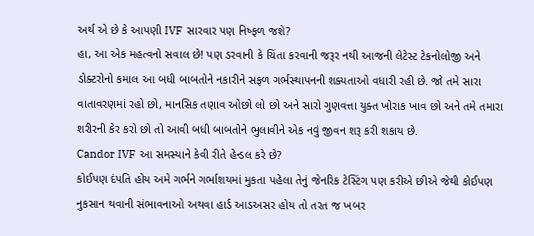અર્થ એ છે કે આપણી IVF સારવાર પણ નિષ્ફળ જશે?
હા, આ એક મહત્વનો સવાલ છે! પણ ડરવાની કે ચિંતા કરવાની જરૂર નથી આજની લેટેસ્ટ ટેકનોલોજી અને ડોક્ટરોનો કમાલ આ બધી બાબતોને નકારીને સફળ ગર્ભસ્થાપનની શક્યતાઓ વધારી રહી છે. જો તમે સારા વાતાવરણમાં રહો છો, માનસિક તણાવ ઓછો લો છો અને સારો ગુણવત્તા યુક્ત ખોરાક ખાવ છો અને તમે તમારા શરીરની કેર કરો છો તો આવી બધી બાબતોને ભુલાવીને એક નવું જીવન શરૂ કરી શકાય છે.
Candor IVF આ સમસ્યાને કેવી રીતે હેન્ડલ કરે છે?
કોઈપણ દંપતિ હોય અમે ગર્ભને ગર્ભાશયમાં મુકતા પહેલા તેનું જેનરિક ટેસ્ટિંગ પણ કરીએ છીએ જેથી કોઈપણ નુકસાન થવાની સંભાવનાઓ અથવા હાર્ડ આડઅસર હોય તો તરત જ ખબર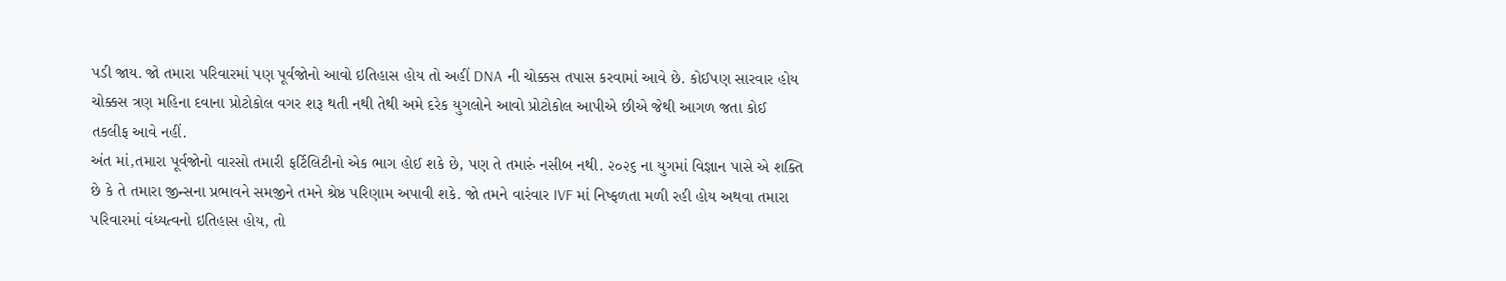પડી જાય. જો તમારા પરિવારમાં પણ પૂર્વજોનો આવો ઇતિહાસ હોય તો અહીં DNA ની ચોક્કસ તપાસ કરવામાં આવે છે. કોઈપણ સારવાર હોય ચોક્કસ ત્રણ મહિના દવાના પ્રોટોકોલ વગર શરૂ થતી નથી તેથી અમે દરેક યુગલોને આવો પ્રોટોકોલ આપીએ છીએ જેથી આગળ જતા કોઈ તકલીફ આવે નહીં.
અંત માં,તમારા પૂર્વજોનો વારસો તમારી ફર્ટિલિટીનો એક ભાગ હોઈ શકે છે, પણ તે તમારું નસીબ નથી. ૨૦૨૬ ના યુગમાં વિજ્ઞાન પાસે એ શક્તિ છે કે તે તમારા જીન્સના પ્રભાવને સમજીને તમને શ્રેષ્ઠ પરિણામ અપાવી શકે. જો તમને વારંવાર IVF માં નિષ્ફળતા મળી રહી હોય અથવા તમારા પરિવારમાં વંધ્યત્વનો ઇતિહાસ હોય, તો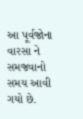આ પૂર્વજોના વારસા ને સમજવાનો સમય આવી ગયો છે.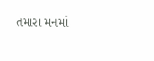તમારા મનમાં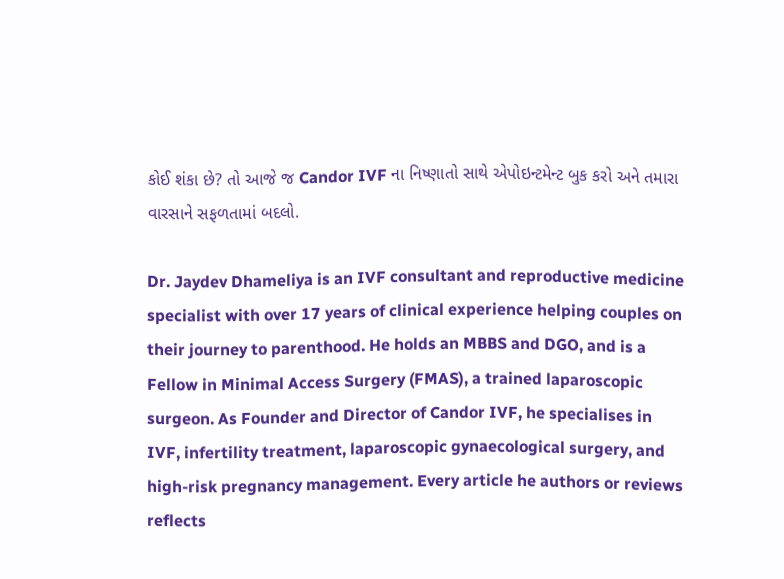કોઈ શંકા છે? તો આજે જ Candor IVF ના નિષ્ણાતો સાથે એપોઇન્ટમેન્ટ બુક કરો અને તમારા વારસાને સફળતામાં બદલો.

Dr. Jaydev Dhameliya is an IVF consultant and reproductive medicine specialist with over 17 years of clinical experience helping couples on their journey to parenthood. He holds an MBBS and DGO, and is a Fellow in Minimal Access Surgery (FMAS), a trained laparoscopic surgeon. As Founder and Director of Candor IVF, he specialises in IVF, infertility treatment, laparoscopic gynaecological surgery, and high-risk pregnancy management. Every article he authors or reviews reflects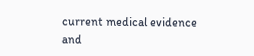current medical evidence and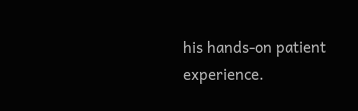his hands-on patient experience.